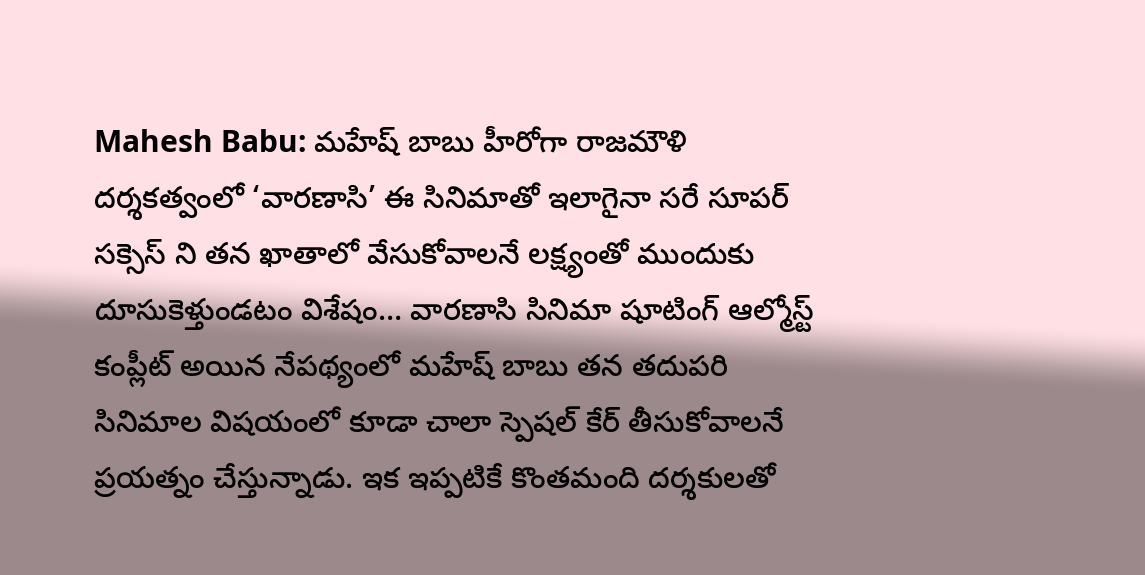Mahesh Babu: మహేష్ బాబు హీరోగా రాజమౌళి దర్శకత్వంలో ‘వారణాసి’ ఈ సినిమాతో ఇలాగైనా సరే సూపర్ సక్సెస్ ని తన ఖాతాలో వేసుకోవాలనే లక్ష్యంతో ముందుకు దూసుకెళ్తుండటం విశేషం… వారణాసి సినిమా షూటింగ్ ఆల్మోస్ట్ కంప్లీట్ అయిన నేపథ్యంలో మహేష్ బాబు తన తదుపరి సినిమాల విషయంలో కూడా చాలా స్పెషల్ కేర్ తీసుకోవాలనే ప్రయత్నం చేస్తున్నాడు. ఇక ఇప్పటికే కొంతమంది దర్శకులతో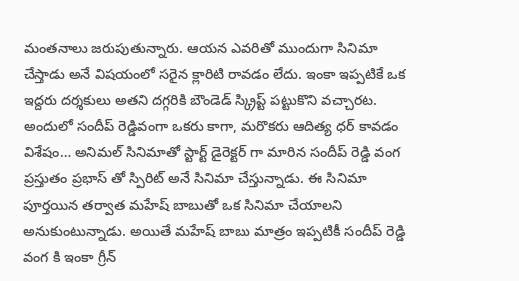మంతనాలు జరుపుతున్నారు. ఆయన ఎవరితో ముందుగా సినిమా చేస్తాడు అనే విషయంలో సరైన క్లారిటి రావడం లేదు. ఇంకా ఇప్పటికే ఒక ఇద్దరు దర్శకులు అతని దగ్గరికి బౌండెడ్ స్క్రిప్ట్ పట్టుకొని వచ్చారట. అందులో సందీప్ రెడ్డివంగా ఒకరు కాగా, మరొకరు ఆదిత్య ధర్ కావడం విశేషం… అనిమల్ సినిమాతో స్టార్ట్ డైరెక్టర్ గా మారిన సందీప్ రెడ్డి వంగ ప్రస్తుతం ప్రభాస్ తో స్పిరిట్ అనే సినిమా చేస్తున్నాడు. ఈ సినిమా పూర్తయిన తర్వాత మహేష్ బాబుతో ఒక సినిమా చేయాలని అనుకుంటున్నాడు. అయితే మహేష్ బాబు మాత్రం ఇప్పటికీ సందీప్ రెడ్డి వంగ కి ఇంకా గ్రీన్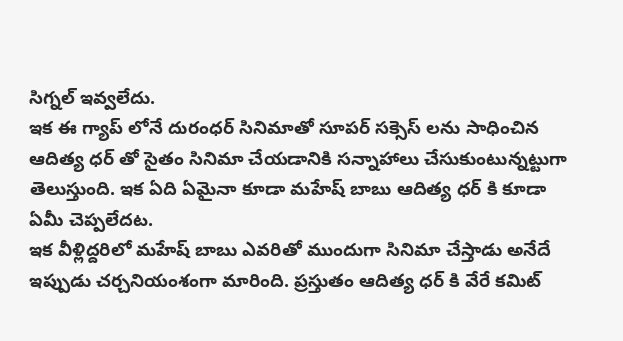సిగ్నల్ ఇవ్వలేదు.
ఇక ఈ గ్యాప్ లోనే దురంధర్ సినిమాతో సూపర్ సక్సెస్ లను సాధించిన ఆదిత్య ధర్ తో సైతం సినిమా చేయడానికి సన్నాహాలు చేసుకుంటున్నట్టుగా తెలుస్తుంది. ఇక ఏది ఏమైనా కూడా మహేష్ బాబు ఆదిత్య ధర్ కి కూడా ఏమీ చెప్పలేదట.
ఇక వీళ్లిద్దరిలో మహేష్ బాబు ఎవరితో ముందుగా సినిమా చేస్తాడు అనేదే ఇప్పుడు చర్చనియంశంగా మారింది. ప్రస్తుతం ఆదిత్య ధర్ కి వేరే కమిట్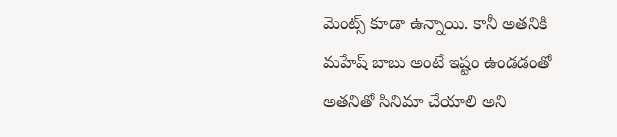మెంట్స్ కూడా ఉన్నాయి. కానీ అతనికి మహేష్ బాబు అంటే ఇష్టం ఉండడంతో అతనితో సినిమా చేయాలి అని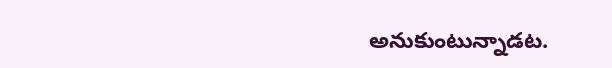అనుకుంటున్నాడట.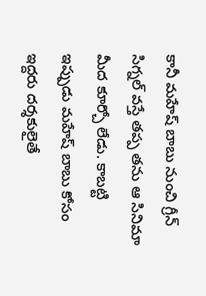కానీ మహేష్ బాబు నుంచి గ్రీన్ సిగ్నల్ వస్తే తప్ప తను ఆ సినిమా మీద కూర్చో లేడు. కాబట్టి ఇప్పుడు మహేష్ బాబు కోసం ఇద్దరు దర్శకులైతే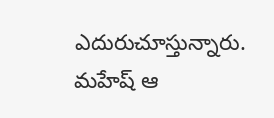ఎదురుచూస్తున్నారు. మహేష్ ఆ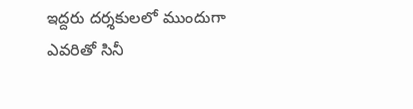ఇద్దరు దర్శకులలో ముందుగా ఎవరితో సినీ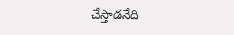చేస్తాడనేది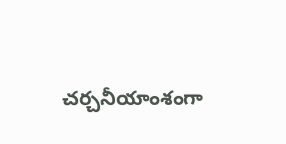చర్చనీయాంశంగా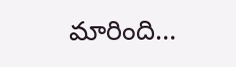మారింది…